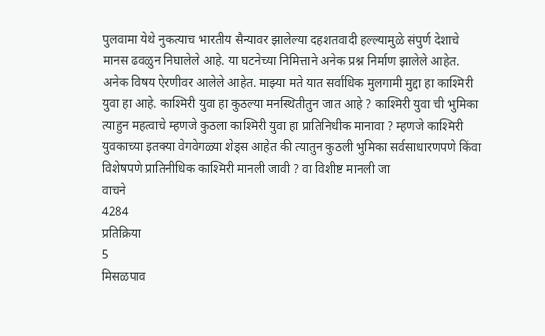पुलवामा येथे नुकत्याच भारतीय सैन्यावर झालेल्या दहशतवादी हल्ल्यामुळे संपुर्ण देशाचे मानस ढवळुन निघालेले आहे. या घटनेच्या निमित्ताने अनेक प्रश्न निर्माण झालेले आहेत. अनेक विषय ऐरणीवर आलेले आहेत. माझ्या मते यात सर्वाधिक मुलगामी मुद्दा हा काश्मिरी युवा हा आहे. काश्मिरी युवा हा कुठल्या मनस्थितीतुन जात आहे ? काश्मिरी युवा ची भुमिका त्याहुन महत्वाचे म्हणजे कुठला काश्मिरी युवा हा प्रातिनिधीक मानावा ? म्हणजे काश्मिरी युवकाच्या इतक्या वेगवेगळ्या शेड्स आहेत की त्यातुन कुठली भुमिका सर्वसाधारणपणे किंवा विशेषपणे प्रातिनीधिक काश्मिरी मानली जावी ? वा विशीष्ट मानली जा
वाचने
4284
प्रतिक्रिया
5
मिसळपाव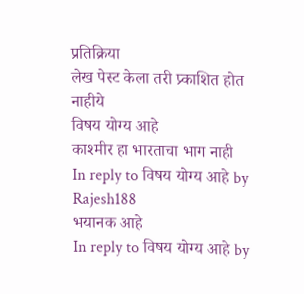प्रतिक्रिया
लेख पेस्ट केला तरी प्र्काशित होत नाहीये
विषय योग्य आहे
काश्मीर हा भारताचा भाग नाही
In reply to विषय योग्य आहे by Rajesh188
भयानक आहे
In reply to विषय योग्य आहे by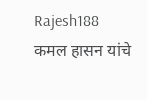Rajesh188
कमल हासन यांचे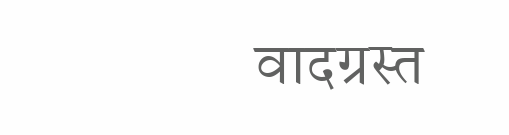वादग्रस्त